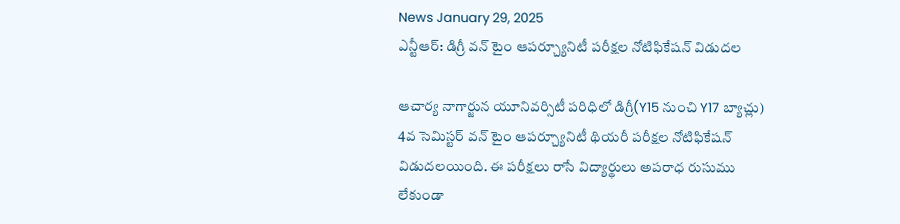News January 29, 2025
ఎన్టీఆర్: డిగ్రీ వన్ టైం ఆపర్చ్యూనిటీ పరీక్షల నోటిఫికేషన్ విడుదల

ఆచార్య నాగార్జున యూనివర్సిటీ పరిధిలో డిగ్రీ(Y15 నుంచి Y17 బ్యాచ్లు) 4వ సెమిస్టర్ వన్ టైం ఆపర్చ్యూనిటీ థియరీ పరీక్షల నోటిఫికేషన్ విడుదలయింది. ఈ పరీక్షలు రాసే విద్యార్థులు అపరాధ రుసుము లేకుండా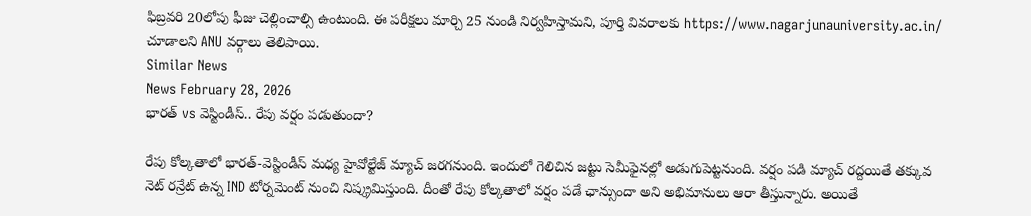ఫిబ్రవరి 20లోపు ఫీజు చెల్లించాల్సి ఉంటుంది. ఈ పరీక్షలు మార్చి 25 నుండి నిర్వహిస్తామని, పూర్తి వివరాలకు https://www.nagarjunauniversity.ac.in/ చూడాలని ANU వర్గాలు తెలిపాయి.
Similar News
News February 28, 2026
భారత్ vs వెస్టిండీస్.. రేపు వర్షం పడుతుందా?

రేపు కోల్కతాలో భారత్-వెస్టిండీస్ మధ్య హైవోల్టేజ్ మ్యాచ్ జరగనుంది. ఇందులో గెలిచిన జట్టు సెమీఫైనల్లో అడుగుపెట్టనుంది. వర్షం పడి మ్యాచ్ రద్దయితే తక్కువ నెట్ రన్రేట్ ఉన్న IND టోర్నమెంట్ నుంచి నిష్క్రమిస్తుంది. దీంతో రేపు కోల్కతాలో వర్షం పడే ఛాన్సుందా అని అభిమానులు ఆరా తీస్తున్నారు. అయితే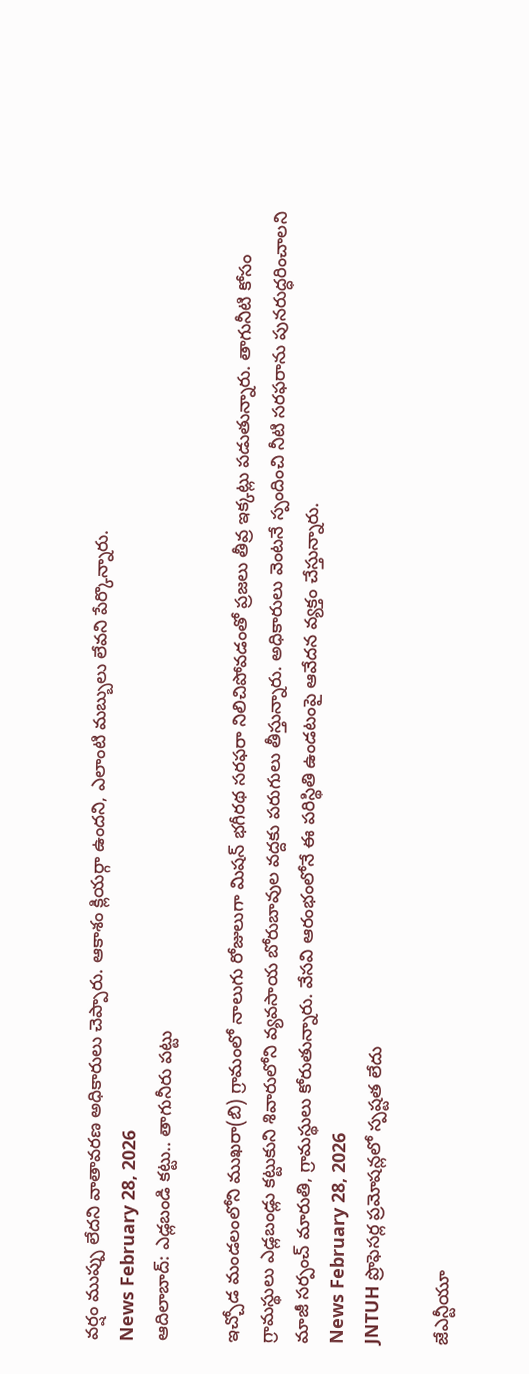వర్షం ముప్పు లేదని వాతావరణ అధికారులు చెప్పారు. ఆకాశం క్లియర్గా ఉందని, ఎలాంటి మబ్బులు లేవని పేర్కొన్నారు.
News February 28, 2026
ఆదిలాబాద్: ఎడ్లబండి కట్టు.. తాగునీరు పట్టు

ఇచ్చోడ మండలంలోని ముఖరా(బి) గ్రామంలో నాలుగు రోజులుగా మిషన్ భగీరథ సరఫరా నిలిచిపోవడంతో ప్రజలు తీవ్ర ఇక్కట్లు పడుతున్నారు. తాగునీటి కోసం గ్రామస్థులు ఎడ్లబండ్లు కట్టుకుని శివారులోని వ్యవసాయ బోరుబావుల వద్దకు పరుగులు తీస్తున్నారు. అధికారులు వెంటనే స్పందించి నీటి సరఫరాను పునరుద్ధరించాలని మాజీ సర్పంచ్ మారుతి, గ్రామస్థులు కోరుతున్నారు. వేసవి ఆరంభంలోనే ఈ పరిస్థితి ఉండటంపై ఆవేదన వ్యక్తం చేస్తున్నారు.
News February 28, 2026
JNTUH ప్రొఫెసర్ల ప్రమోషన్లలో స్పష్టత లేదు

జేఎన్టీయూ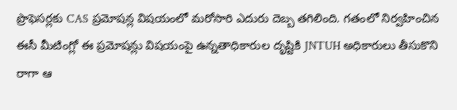ప్రొఫెసర్లకు CAS ప్రమోషన్ల విషయంలో మరోసారి ఎదురు దెబ్బ తగిలింది. గతంలో నిర్వహించిన ఈసీ మీటింగ్లో ఈ ప్రమోషన్లు విషయంపై ఉన్నతాధికారుల దృష్టికి JNTUH అధికారులు తీసుకొని రాగా ఆ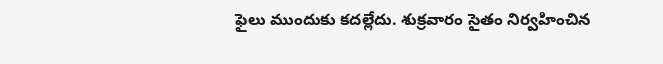ఫైలు ముందుకు కదల్లేదు. శుక్రవారం సైతం నిర్వహించిన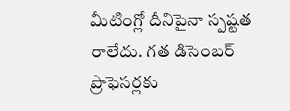మీటింగ్లో దీనిపైనా స్పష్టత రాలేదు. గత డిసెంబర్ ప్రొఫెసర్లకు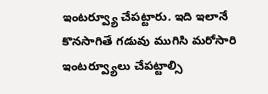ఇంటర్వ్యూ చేపట్టారు. ఇది ఇలానే కొనసాగితే గడువు ముగిసి మరోసారి ఇంటర్వ్యూలు చేపట్టాల్సి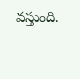వస్తుంది.